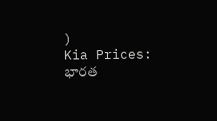)
Kia Prices: భారత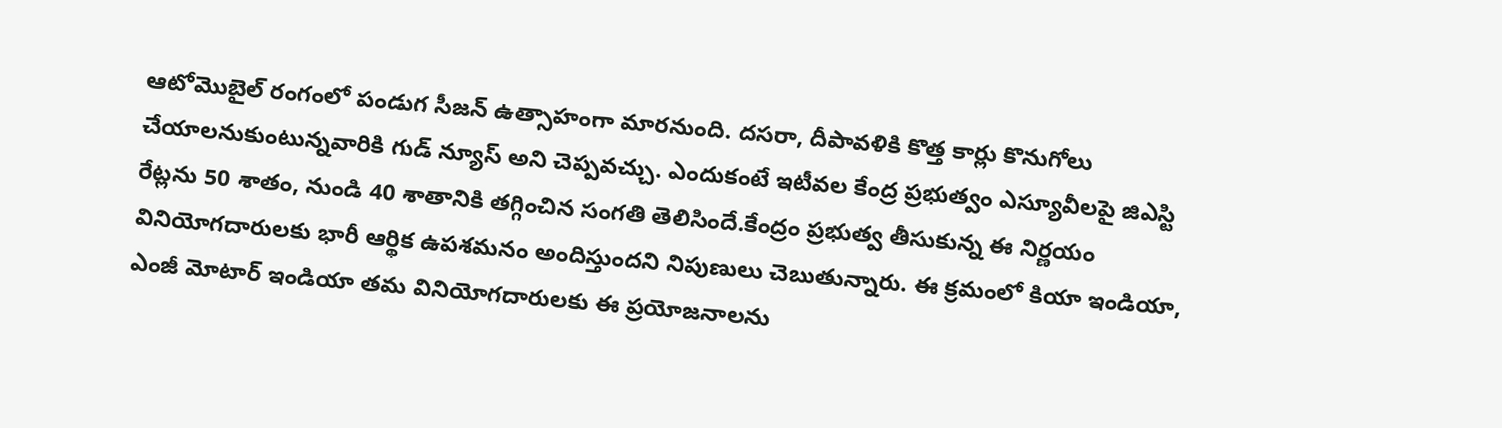ఆటోమొబైల్ రంగంలో పండుగ సీజన్ ఉత్సాహంగా మారనుంది. దసరా, దీపావళికి కొత్త కార్లు కొనుగోలు చేయాలనుకుంటున్నవారికి గుడ్ న్యూస్ అని చెప్పవచ్చు. ఎందుకంటే ఇటీవల కేంద్ర ప్రభుత్వం ఎస్యూవీలపై జిఎస్టి రేట్లను 50 శాతం, నుండి 40 శాతానికి తగ్గించిన సంగతి తెలిసిందే.కేంద్రం ప్రభుత్వ తీసుకున్న ఈ నిర్ణయం వినియోగదారులకు భారీ ఆర్థిక ఉపశమనం అందిస్తుందని నిపుణులు చెబుతున్నారు. ఈ క్రమంలో కియా ఇండియా, ఎంజీ మోటార్ ఇండియా తమ వినియోగదారులకు ఈ ప్రయోజనాలను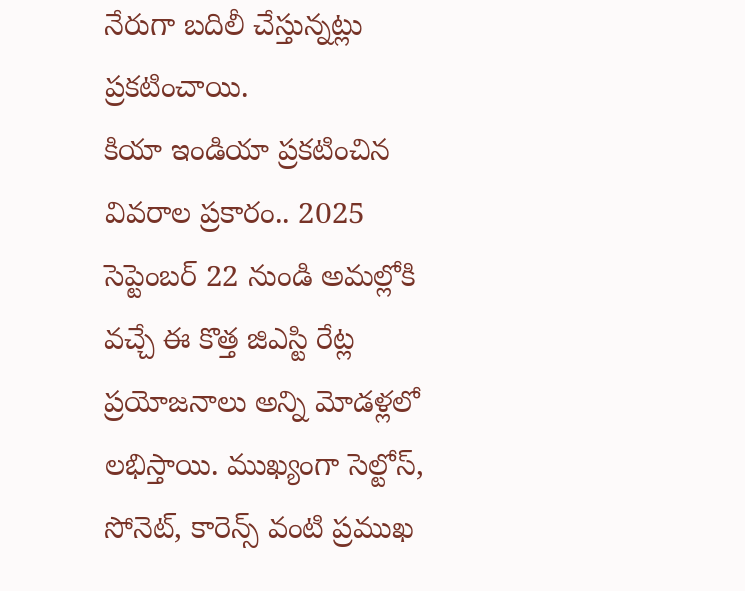నేరుగా బదిలీ చేస్తున్నట్లు ప్రకటించాయి.
కియా ఇండియా ప్రకటించిన వివరాల ప్రకారం.. 2025 సెప్టెంబర్ 22 నుండి అమల్లోకి వచ్చే ఈ కొత్త జిఎస్టి రేట్ల ప్రయోజనాలు అన్ని మోడళ్లలో లభిస్తాయి. ముఖ్యంగా సెల్టోస్, సోనెట్, కారెన్స్ వంటి ప్రముఖ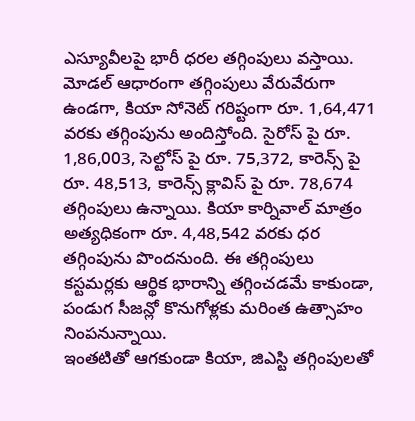ఎస్యూవీలపై భారీ ధరల తగ్గింపులు వస్తాయి. మోడల్ ఆధారంగా తగ్గింపులు వేరువేరుగా ఉండగా, కియా సోనెట్ గరిష్టంగా రూ. 1,64,471 వరకు తగ్గింపును అందిస్తోంది. సైరోస్ పై రూ. 1,86,003, సెల్టోస్ పై రూ. 75,372, కారెన్స్ పై రూ. 48,513, కారెన్స్ క్లావిస్ పై రూ. 78,674 తగ్గింపులు ఉన్నాయి. కియా కార్నివాల్ మాత్రం అత్యధికంగా రూ. 4,48,542 వరకు ధర తగ్గింపును పొందనుంది. ఈ తగ్గింపులు కస్టమర్లకు ఆర్థిక భారాన్ని తగ్గించడమే కాకుండా, పండుగ సీజన్లో కొనుగోళ్లకు మరింత ఉత్సాహం నింపనున్నాయి.
ఇంతటితో ఆగకుండా కియా, జిఎస్టి తగ్గింపులతో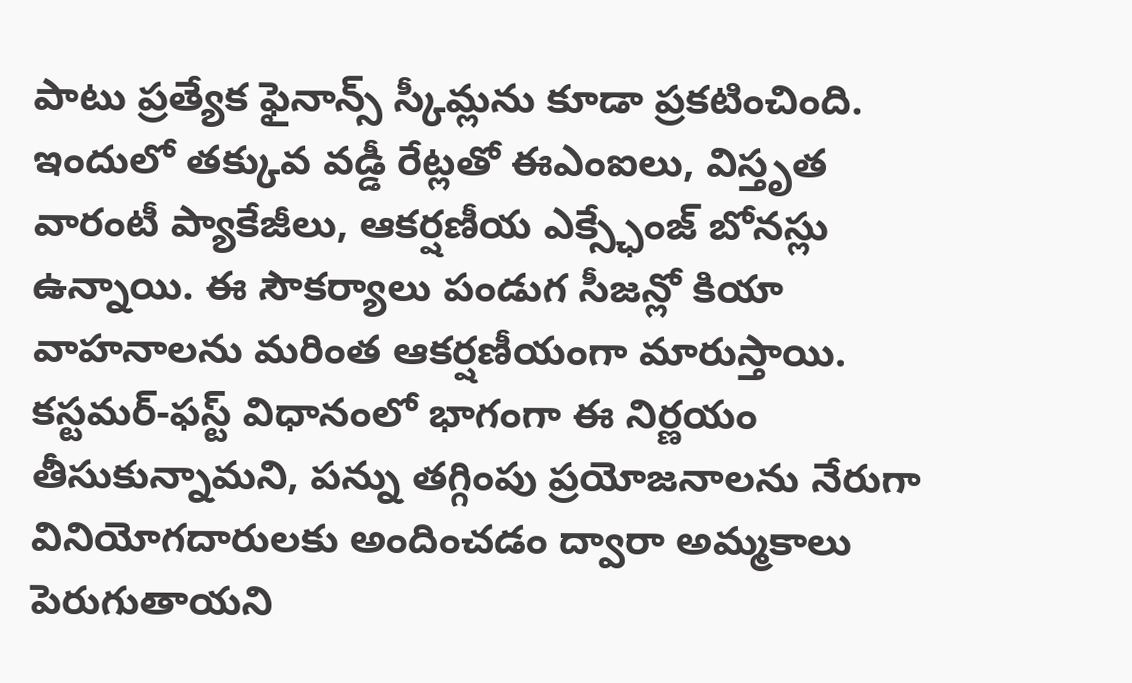పాటు ప్రత్యేక ఫైనాన్స్ స్కీమ్లను కూడా ప్రకటించింది. ఇందులో తక్కువ వడ్డీ రేట్లతో ఈఎంఐలు, విస్తృత వారంటీ ప్యాకేజీలు, ఆకర్షణీయ ఎక్స్ఛేంజ్ బోనస్లు ఉన్నాయి. ఈ సౌకర్యాలు పండుగ సీజన్లో కియా వాహనాలను మరింత ఆకర్షణీయంగా మారుస్తాయి. కస్టమర్-ఫస్ట్ విధానంలో భాగంగా ఈ నిర్ణయం తీసుకున్నామని, పన్ను తగ్గింపు ప్రయోజనాలను నేరుగా వినియోగదారులకు అందించడం ద్వారా అమ్మకాలు పెరుగుతాయని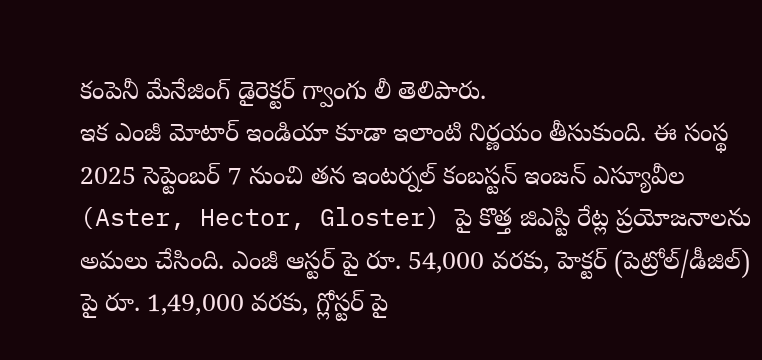కంపెనీ మేనేజింగ్ డైరెక్టర్ గ్వాంగు లీ తెలిపారు.
ఇక ఎంజీ మోటార్ ఇండియా కూడా ఇలాంటి నిర్ణయం తీసుకుంది. ఈ సంస్థ 2025 సెప్టెంబర్ 7 నుంచి తన ఇంటర్నల్ కంబస్టన్ ఇంజన్ ఎస్యూవీల (Aster, Hector, Gloster) పై కొత్త జిఎస్టి రేట్ల ప్రయోజనాలను అమలు చేసింది. ఎంజీ ఆస్టర్ పై రూ. 54,000 వరకు, హెక్టర్ (పెట్రోల్/డీజిల్) పై రూ. 1,49,000 వరకు, గ్లోస్టర్ పై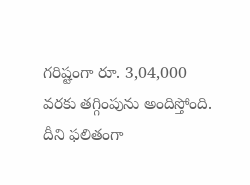గరిష్టంగా రూ. 3,04,000 వరకు తగ్గింపును అందిస్తోంది. దీని ఫలితంగా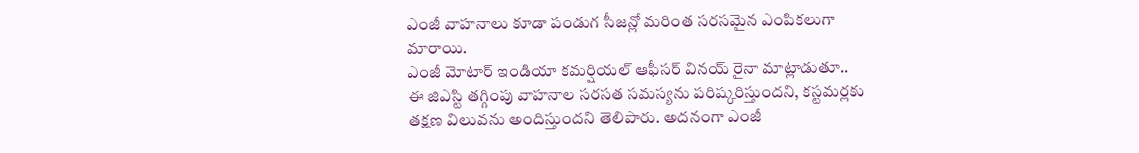ఎంజీ వాహనాలు కూడా పండుగ సీజన్లో మరింత సరసమైన ఎంపికలుగా మారాయి.
ఎంజీ మోటార్ ఇండియా కమర్షియల్ ఆఫీసర్ వినయ్ రైనా మాట్లాడుతూ.. ఈ జిఎస్టి తగ్గింపు వాహనాల సరసత సమస్యను పరిష్కరిస్తుందని, కస్టమర్లకు తక్షణ విలువను అందిస్తుందని తెలిపారు. అదనంగా ఎంజీ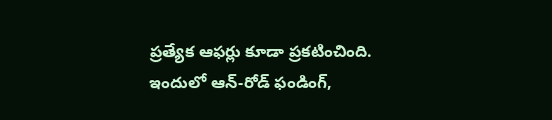ప్రత్యేక ఆఫర్లు కూడా ప్రకటించింది. ఇందులో ఆన్-రోడ్ ఫండింగ్,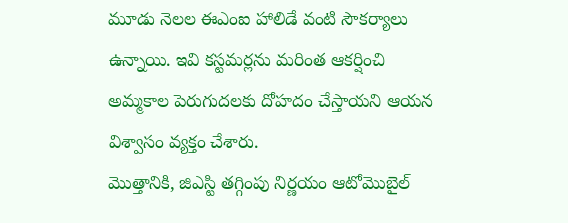మూడు నెలల ఈఎంఐ హాలిడే వంటి సౌకర్యాలు ఉన్నాయి. ఇవి కస్టమర్లను మరింత ఆకర్షించి అమ్మకాల పెరుగుదలకు దోహదం చేస్తాయని ఆయన విశ్వాసం వ్యక్తం చేశారు.
మొత్తానికి, జిఎస్టి తగ్గింపు నిర్ణయం ఆటోమొబైల్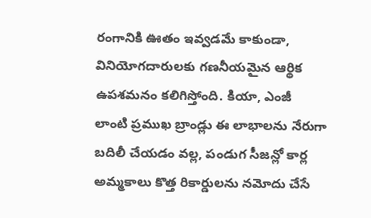రంగానికి ఊతం ఇవ్వడమే కాకుండా, వినియోగదారులకు గణనీయమైన ఆర్థిక ఉపశమనం కలిగిస్తోంది. కియా, ఎంజీ లాంటి ప్రముఖ బ్రాండ్లు ఈ లాభాలను నేరుగా బదిలీ చేయడం వల్ల, పండుగ సీజన్లో కార్ల అమ్మకాలు కొత్త రికార్డులను నమోదు చేసే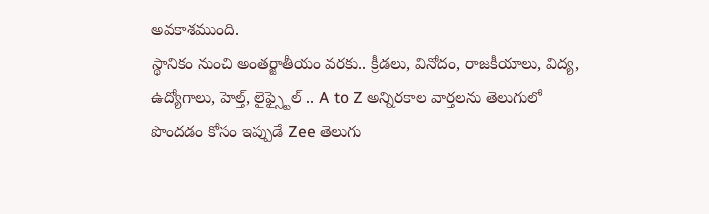అవకాశముంది.
స్థానికం నుంచి అంతర్జాతీయం వరకు.. క్రీడలు, వినోదం, రాజకీయాలు, విద్య, ఉద్యోగాలు, హెల్త్, లైఫ్స్టైల్ .. A to Z అన్నిరకాల వార్తలను తెలుగులో పొందడం కోసం ఇప్పుడే Zee తెలుగు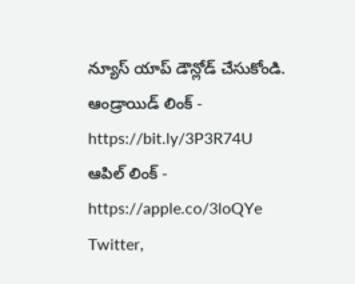న్యూస్ యాప్ డౌన్లోడ్ చేసుకోండి.
ఆండ్రాయిడ్ లింక్ - https://bit.ly/3P3R74U
ఆపిల్ లింక్ - https://apple.co/3loQYe
Twitter,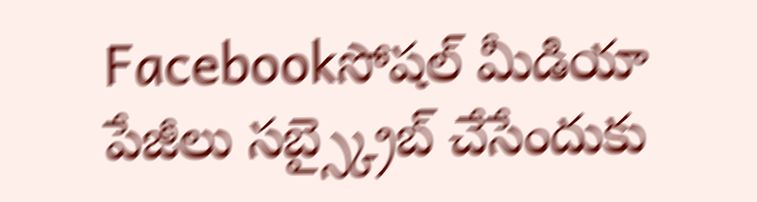Facebookసోషల్ మీడియా పేజీలు సబ్స్క్రైబ్ చేసేందుకు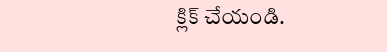క్లిక్ చేయండి.